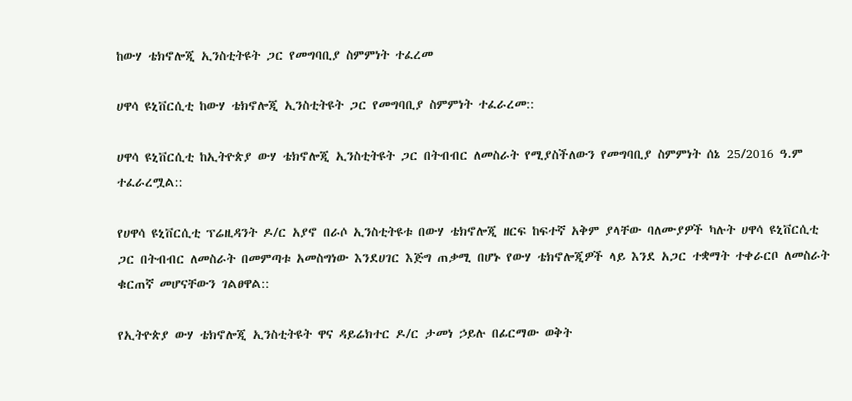ከውሃ ቴክኖሎጂ ኢንስቲትዩት ጋር የመግባቢያ ስምምነት ተፈረመ

ሀዋሳ ዩኒቨርሲቲ ከውሃ ቴክኖሎጂ ኢንስቲትዩት ጋር የመግባቢያ ስምምነት ተፈራረመ::

ሀዋሳ ዩኒቨርሲቲ ከኢትዮጵያ ውሃ ቴክኖሎጂ ኢንስቲትዩት ጋር በትብብር ለመስራት የሚያስችለውን የመግባቢያ ስምምነት ሰኔ 25/2016 ዓ.ም ተፈራረሟል::

የሀዋሳ ዩኒቨርሲቲ ፕሬዚዳንት ዶ/ር አያኖ በራሶ ኢንስቲትዩቱ በውሃ ቴክኖሎጂ ዘርፍ ከፍተኛ አቅም ያላቸው ባለሙያዎች ካሉት ሀዋሳ ዩኒቨርሲቲ ጋር በትብብር ለመስራት በመምጣቱ አመስግነው እንደሀገር እጅግ ጠቃሚ በሆኑ የውሃ ቴክኖሎጂዎች ላይ እንደ አጋር ተቋማት ተቀራርቦ ለመስራት ቁርጠኛ መሆናቸውን ገልፀዋል::

የኢትዮጵያ ውሃ ቴክኖሎጂ ኢንስቲትዩት ዋና ዳይሬክተር ዶ/ር ታመነ ኃይሉ በፊርማው ወቅት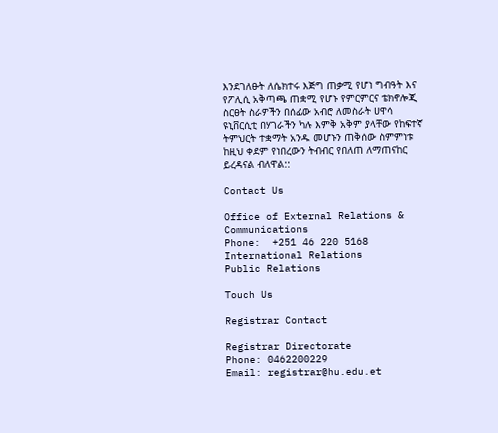እንደገለፁት ለሴክተሩ እጅግ ጠቃሚ የሆነ ግብዓት እና የፖሊሲ አቅጣጫ ጠቋሚ የሆኑ የምርምርና ቴክኖሎጂ ስርፀት ስራዎችን በሰፊው አብሮ ለመስራት ሀዋሳ ዩኒቨርሲቲ በሃገራችን ካሉ እምቅ አቅም ያላቸው የከፍተኛ ትምህርት ተቋማት አንዱ መሆኑን ጠቅሰው ስምምነቱ ከዚህ ቀደም የነበረውን ትብብር የበለጠ ለማጠናከር ይረዳናል ብለዋል::

Contact Us

Office of External Relations & Communications
Phone:  +251 46 220 5168
International Relations
Public Relations

Touch Us

Registrar Contact

Registrar Directorate
Phone: 0462200229
Email: registrar@hu.edu.et